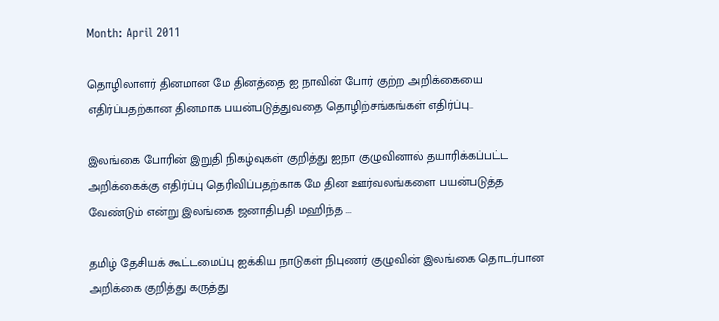Month: April 2011

தொழிலாளர் தினமான மே தினத்தை ஐ நாவின் போர் குற்ற அறிக்கையை எதிர்ப்பதற்கான தினமாக பயன்படுத்துவதை தொழிற்சங்கங்கள் எதிர்ப்பு..

இலங்கை போரின் இறுதி நிகழ்வுகள் குறித்து ஐநா குழுவினால் தயாரிக்கப்பட்ட அறிக்கைக்கு எதிர்ப்பு தெரிவிப்பதற்காக மே தின ஊர்வலங்களை பயன்படுத்த வேண்டும் என்று இலங்கை ஜனாதிபதி மஹிந்த ...

தமிழ் தேசியக் கூட்டமைப்பு ஐக்கிய நாடுகள் நிபுணர் குழுவின் இலங்கை தொடர்பான அறிக்கை குறித்து கருத்து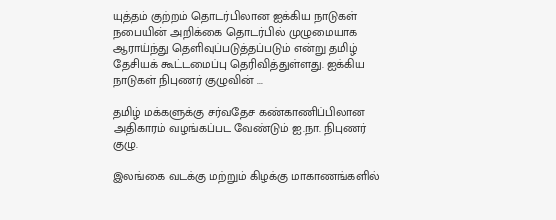யுத்தம் குற்றம் தொடர்பிலான ஐக்கிய நாடுகள் நபையின் அறிக்கை தொடர்பில் முழுமையாக ஆராய்ந்து தெளிவுப்படுத்தப்படும் என்று தமிழ் தேசியக் கூட்டமைப்பு தெரிவித்துள்ளது. ஐக்கிய நாடுகள் நிபுணர் குழுவின் ...

தமிழ் மக்களுக்கு சர்வதேச கண்காணிப்பிலான அதிகாரம் வழங்கப்பட வேண்டும் ஐ.நா. நிபுணர் குழு.

இலங்கை வடக்கு மற்றும் கிழக்கு மாகாணங்களில்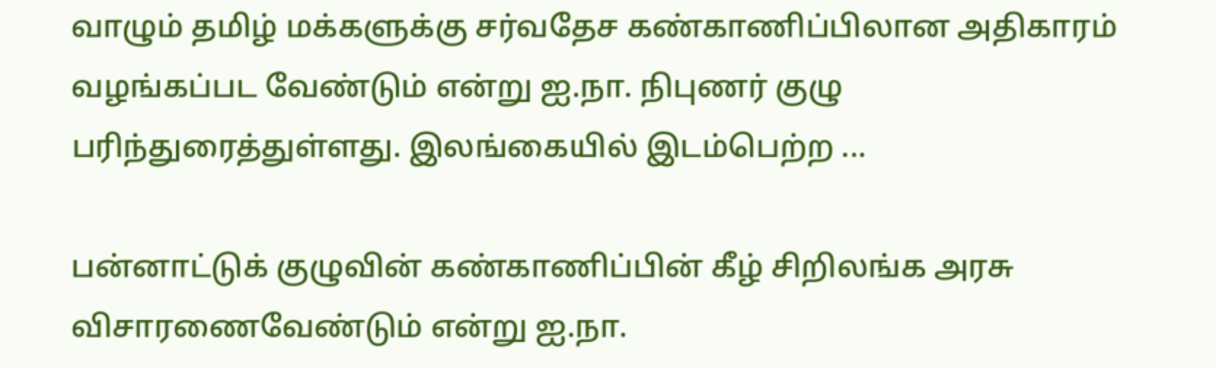வாழும் தமிழ் மக்களுக்கு சர்வதேச கண்காணிப்பிலான அதிகாரம் வழங்கப்பட வேண்டும் என்று ஐ.நா. நிபுணர் குழு பரிந்துரைத்துள்ளது. இலங்கையில் இடம்பெற்ற ...

பன்னாட்டுக் குழுவின் கண்காணிப்பின் கீழ் சிறிலங்க அரசு விசாரணைவேண்டும் என்று ஐ.நா.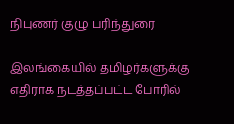நிபுணர் குழு பரிந்துரை

இலங்கையில் தமிழர்களுக்கு எதிராக நடத்தப்பட்ட போரில்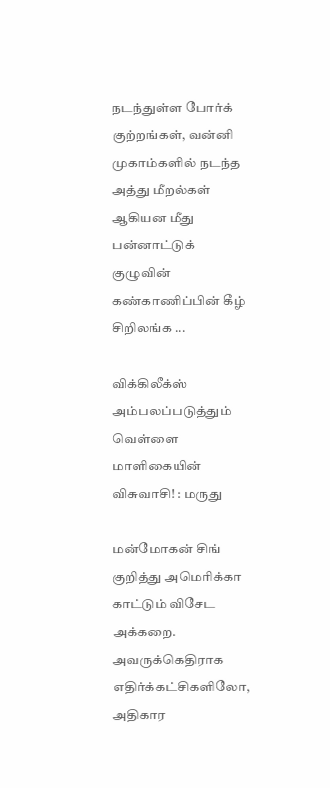நடந்துள்ள போர்க் குற்றங்கள், வன்னி முகாம்களில் நடந்த அத்து மீறல்கள் ஆகியன மீது பன்னாட்டுக் குழுவின் கண்காணிப்பின் கீழ் சிறிலங்க ...

விக்கிலீக்ஸ் அம்பலப்படுத்தும் வெள்ளை மாளிகையின் விசுவாசி! : மருது

மன்மோகன் சிங் குறித்து அமெரிக்கா காட்டும் விசேட அக்கறை. அவருக்கெதிராக எதிர்க்கட்சிகளிலோ, அதிகார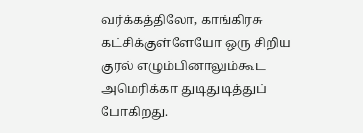வர்க்கத்திலோ, காங்கிரசு கட்சிக்குள்ளேயோ ஒரு சிறிய குரல் எழும்பினாலும்கூட அமெரிக்கா துடிதுடித்துப் போகிறது.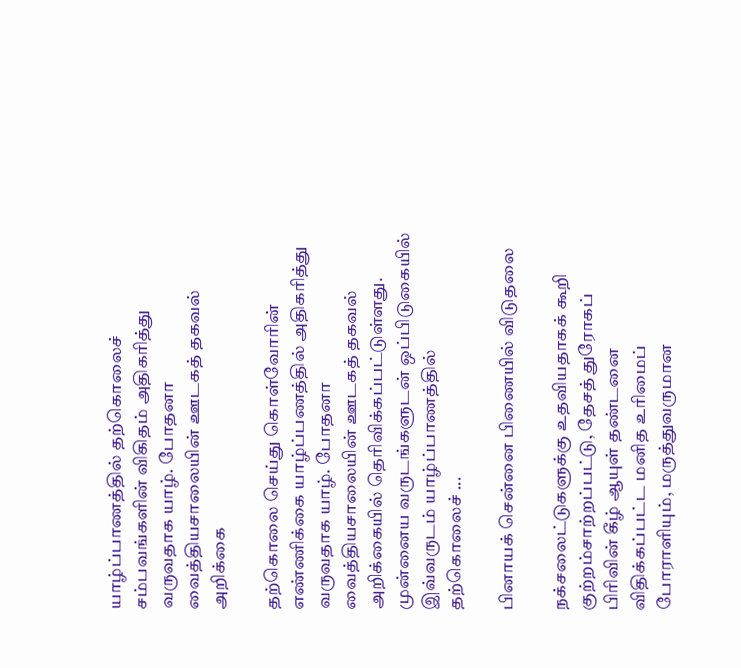யாழ்ப்பாணத்தில் தற்கொலைச் சம்பவங்களின் விகிதம் அதிகரித்து வருவதாக யாழ். போதனா வைத்தியசாலையின் ஊடகத் தகவல் அறிக்கை

தற்கொலை செய்து கொள்வோரின் எண்ணிக்கை யாழ்ப்பணத்தில் அதிகரித்து வருவதாக யாழ். போதனா வைத்தியசாலையின் ஊடகத் தகவல் அறிக்கையில் தெரிவிக்கப்பட்டுள்ளது. முன்னைய வருடங்களுடன் ஒப்பிடுகையில் இவ்வருடம் யாழ்ப்பாணத்தில் தற்கொலைச் ...

பினாயக் சென்னை பிணையில் விடுதலை

நக்சலைட்டுகளுக்கு உதவியதாகக் கூறி குற்றம்சாற்றப்பட்டு, தேசத் துரோகப் பிரிவின் கீழ் ஆயுள் தண்டனை விதிக்கப்பட்ட மனித உரிமைப் போராளியும், மருத்துவருமான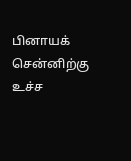பினாயக் சென்னிற்கு உச்ச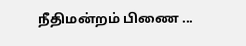நீதிமன்றம் பிணை ...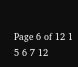Page 6 of 12 1 5 6 7 12